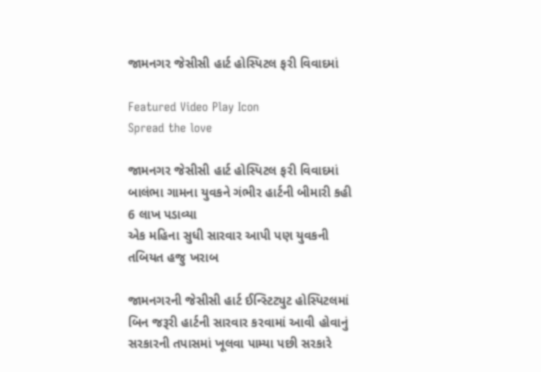જામનગર જેસીસી હાર્ટ હોસ્પિટલ ફરી વિવાદમાં

Featured Video Play Icon
Spread the love

જામનગર જેસીસી હાર્ટ હોસ્પિટલ ફરી વિવાદમાં
બાલંભા ગામના યુવકને ગંભીર હાર્ટની બીમારી કહી 6 લાખ પડાવ્યા
એક મહિના સુધી સારવાર આપી પણ યુવકની તબિયત હજુ ખરાબ

જામનગરની જેસીસી હાર્ટ ઈન્સ્ટિટ્યુટ હોસ્પિટલમાં બિન જરૂરી હાર્ટની સારવાર કરવામાં આવી હોવાનું સરકારની તપાસમાં ખૂલવા પામ્યા પછી સરકારે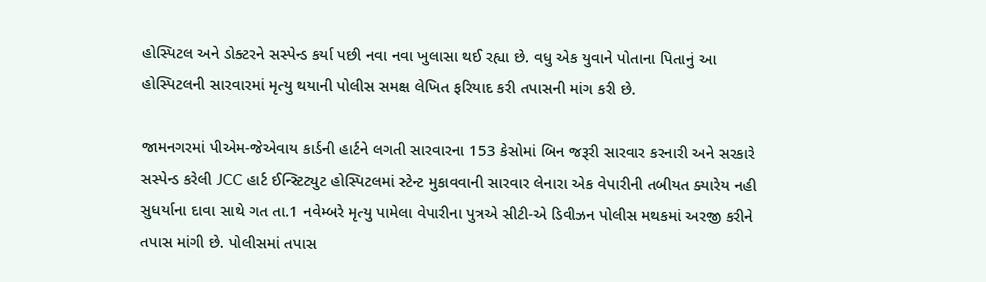હોસ્પિટલ અને ડોક્ટરને સસ્પેન્ડ કર્યા પછી નવા નવા ખુલાસા થઈ રહ્યા છે. વધુ એક યુવાને પોતાના પિતાનું આ હોસ્પિટલની સારવારમાં મૃત્યુ થયાની પોલીસ સમક્ષ લેખિત ફરિયાદ કરી તપાસની માંગ કરી છે.

જામનગરમાં પીએમ-જેએવાય કાર્ડની હાર્ટને લગતી સારવારના 153 કેસોમાં બિન જરૂરી સારવાર કરનારી અને સરકારે સસ્પેન્ડ કરેલી JCC હાર્ટ ઈન્સ્ટિટ્યુટ હોસ્પિટલમાં સ્ટેન્ટ મુકાવવાની સારવાર લેનારા એક વેપારીની તબીયત ક્યારેય નહી સુધર્યાના દાવા સાથે ગત તા.1 નવેમ્બરે મૃત્યુ પામેલા વેપારીના પુત્રએ સીટી-એ ડિવીઝન પોલીસ મથકમાં અરજી કરીને તપાસ માંગી છે. પોલીસમાં તપાસ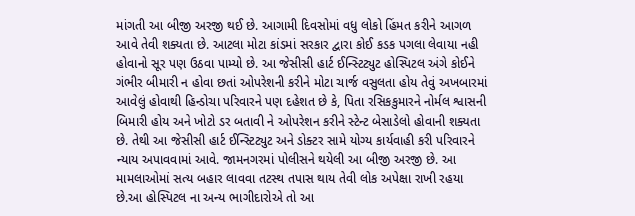માંગતી આ બીજી અરજી થઈ છે. આગામી દિવસોમાં વધુ લોકો હિંમત કરીને આગળ આવે તેવી શક્યતા છે. આટલા મોટા કાંડમાં સરકાર દ્વારા કોઈ કડક પગલા લેવાયા નહી હોવાનો સૂર પણ ઉઠવા પામ્યો છે. આ જેસીસી હાર્ટ ઈન્સ્ટિટ્યુટ હોસ્પિટલ અંગે કોઈને ગંભીર બીમારી ન હોવા છતાં ઓપરેશની કરીને મોટા ચાર્જ વસુલતા હોય તેવું અખબારમાં આવેલું હોવાથી હિન્ડોચા પરિવારને પણ દહેશત છે કે, પિતા રસિકકુમારને નોર્મલ શ્વાસની બિમારી હોય અને ખોટો ડર બતાવી ને ઓપરેશન કરીને સ્ટેન્ટ બેસાડેલો હોવાની શક્યતા છે. તેથી આ જેસીસી હાર્ટ ઈન્સ્ટિટ્યુટ અને ડોક્ટર સામે યોગ્ય કાર્યવાહી કરી પરિવારને ન્યાય અપાવવામાં આવે. જામનગરમાં પોલીસને થયેલી આ બીજી અરજી છે. આ મામલાઓમાં સત્ય બહાર લાવવા તટસ્થ તપાસ થાય તેવી લોક અપેક્ષા રાખી રહયા છે.આ હોસ્પિટલ ના અન્ય ભાગીદારોએ તો આ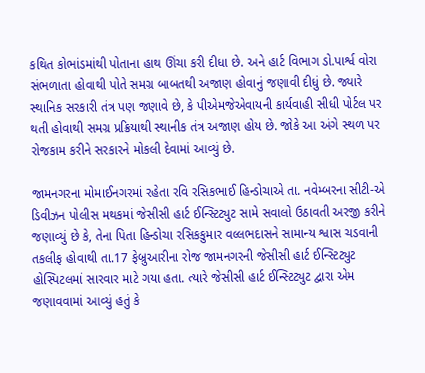કથિત કોભાંડમાંથી પોતાના હાથ ઊંચા કરી દીધા છે. અને હાર્ટ વિભાગ ડો.પાર્શ્વ વોરા સંભળાતા હોવાથી પોતે સમગ્ર બાબતથી અજાણ હોવાનું જણાવી દીધું છે. જ્યારે સ્થાનિક સરકારી તંત્ર પણ જણાવે છે, કે પીએમજેએવાયની કાર્યવાહી સીધી પોર્ટલ પર થતી હોવાથી સમગ્ર પ્રક્રિયાથી સ્થાનીક તંત્ર અજાણ હોય છે. જોકે આ અંગે સ્થળ પર રોજકામ કરીને સરકારને મોકલી દેવામાં આવ્યું છે.

જામનગરના મોમાઈનગરમાં રહેતા રવિ રસિકભાઈ હિન્ડોચાએ તા. નવેમ્બરના સીટી-એ ડિવીઝન પોલીસ મથકમાં જેસીસી હાર્ટ ઈન્સ્ટિટ્યુટ સામે સવાલો ઉઠાવતી અરજી કરીને જણાવ્યું છે કે, તેના પિતા હિન્ડોચા રસિકકુમાર વલ્લભદાસને સામાન્ય શ્વાસ ચડવાની તકલીફ હોવાથી તા.17 ફેબ્રુઆરીના રોજ જામનગરની જેસીસી હાર્ટ ઈન્સ્ટિટ્યુટ હોસ્પિટલમાં સારવાર માટે ગયા હતા. ત્યારે જેસીસી હાર્ટ ઈન્સ્ટિટ્યુટ દ્વારા એમ જણાવવામાં આવ્યું હતું કે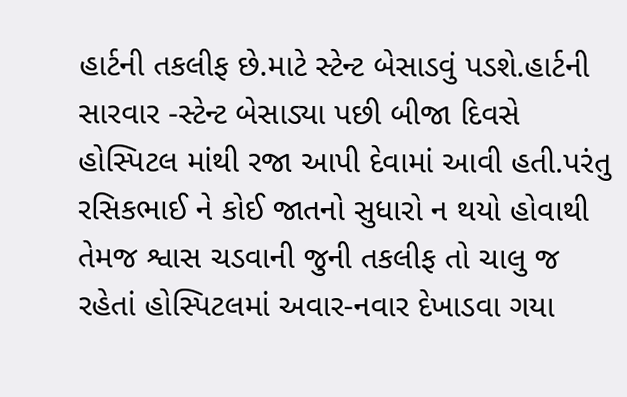હાર્ટની તકલીફ છે.માટે સ્ટેન્ટ બેસાડવું પડશે.હાર્ટની સારવાર -સ્ટેન્ટ બેસાડ્યા પછી બીજા દિવસે હોસ્પિટલ માંથી રજા આપી દેવામાં આવી હતી.પરંતુ રસિકભાઈ ને કોઈ જાતનો સુધારો ન થયો હોવાથી તેમજ શ્વાસ ચડવાની જુની તકલીફ તો ચાલુ જ રહેતાં હોસ્પિટલમાં અવાર-નવાર દેખાડવા ગયા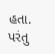હતા. પરંતુ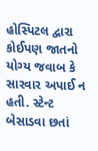હોસ્પિટલ દ્વારા કોઈપણ જાતનો યોગ્ય જવાબ કે સારવાર અપાઈ ન હતી. સ્ટેન્ટ બેસાડવા છતાં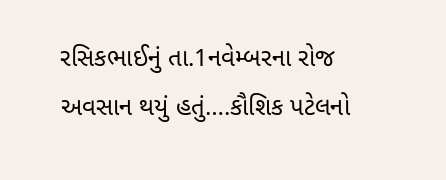રસિકભાઈનું તા.1નવેમ્બરના રોજ અવસાન થયું હતું….કૌશિક પટેલનો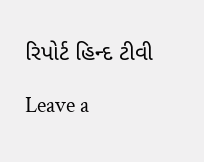રિપોર્ટ હિન્દ ટીવી

Leave a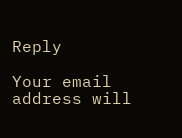Reply

Your email address will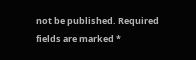not be published. Required fields are marked *